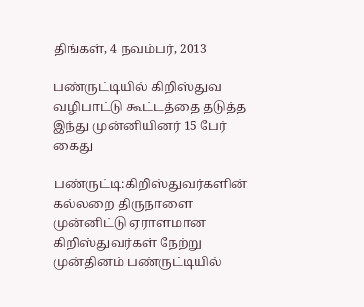திங்கள், 4 நவம்பர், 2013

பண்ருட்டியில் கிறிஸ்துவ வழிபாட்டு கூட்டத்தை தடுத்த இந்து முன்னியினர் 15 பேர் கைது

பண்ருட்டி:கிறிஸ்துவர்களின் கல்லறை திருநாளை முன்னிட்டு ஏராளமான கிறிஸ்துவர்கள் நேற்று முன்தினம் பண்ருட்டியில்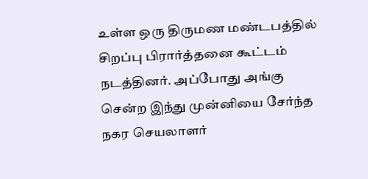உள்ள ஒரு திருமண மண்டபத்தில் சிறப்பு பிரார்த்தனை கூட்டம் நடத்தினர். அப்போது அங்கு சென்ற இந்து முன்னியை சேர்ந்த நகர செயலாளர்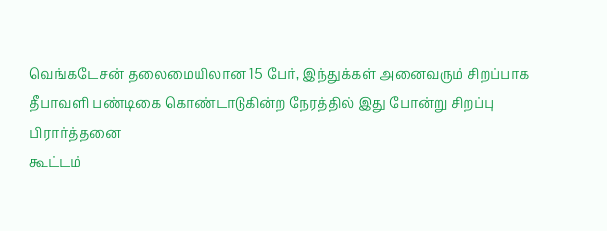வெங்கடேசன் தலைமையிலான 15 பேர், இந்துக்கள் அனைவரும் சிறப்பாக தீபாவளி பண்டிகை கொண்டாடுகின்ற நேரத்தில் இது போன்று சிறப்பு பிரார்த்தனை
கூட்டம்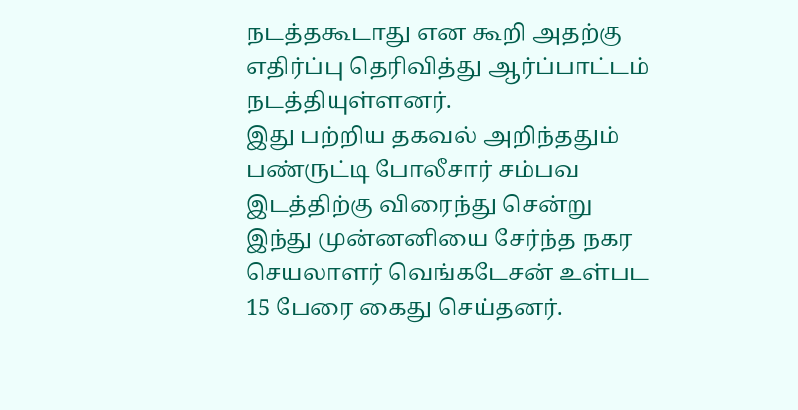நடத்தகூடாது என கூறி அதற்கு எதிர்ப்பு தெரிவித்து ஆர்ப்பாட்டம் நடத்தியுள்ளனர்.
இது பற்றிய தகவல் அறிந்ததும் பண்ருட்டி போலீசார் சம்பவ இடத்திற்கு விரைந்து சென்று இந்து முன்னனியை சேர்ந்த நகர செயலாளர் வெங்கடேசன் உள்பட 15 பேரை கைது செய்தனர்.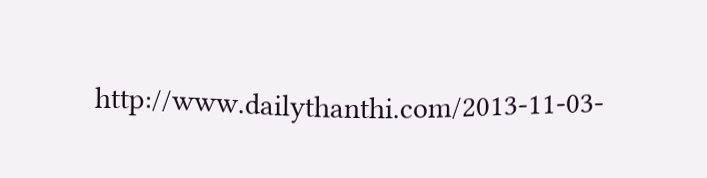http://www.dailythanthi.com/2013-11-03-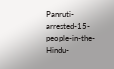Panruti-arrested-15-people-in-the-Hindu-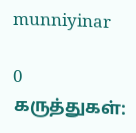munniyinar

0 கருத்துகள்: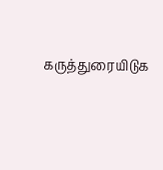கருத்துரையிடுக